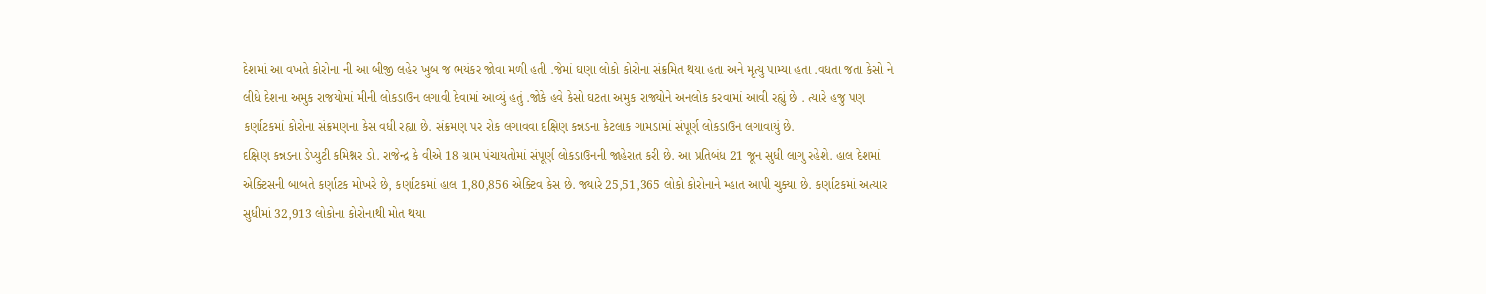દેશમાં આ વખતે કોરોના ની આ બીજી લહેર ખુબ જ ભયંકર જોવા મળી હતી .જેમાં ઘણા લોકો કોરોના સંક્રમિત થયા હતા અને મૃત્યુ પામ્યા હતા .વધતા જતા કેસો ને લીધે દેશના અમુક રાજયોમાં મીની લોકડાઉન લગાવી દેવામાં આવ્યું હતું .જોકે હવે કેસો ઘટતા અમુક રાજ્યોને અનલોક કરવામાં આવી રહ્યું છે . ત્યારે હજુ પણ કર્ણાટકમાં કોરોના સંક્રમણના કેસ વધી રહ્યા છે. સંક્રમણ પર રોક લગાવવા દક્ષિણ કન્નડના કેટલાક ગામડામાં સંપૂર્ણ લોકડાઉન લગાવાયું છે.
દક્ષિણ કન્નડના ડેપ્યુટી કમિશ્નર ડો. રાજેન્દ્ર કે વીએ 18 ગ્રામ પંચાયતોમાં સંપૂર્ણ લોકડાઉનની જાહેરાત કરી છે. આ પ્રતિબંધ 21 જૂન સુધી લાગુ રહેશે. હાલ દેશમાં એક્ટિસની બાબતે કર્ણાટક મોખરે છે, કર્ણાટકમાં હાલ 1,80,856 એક્ટિવ કેસ છે. જ્યારે 25,51,365 લોકો કોરોનાને મ્હાત આપી ચુક્યા છે. કર્ણાટકમાં અત્યાર સુધીમાં 32,913 લોકોના કોરોનાથી મોત થયા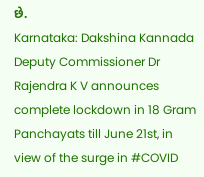છે.
Karnataka: Dakshina Kannada Deputy Commissioner Dr Rajendra K V announces complete lockdown in 18 Gram Panchayats till June 21st, in view of the surge in #COVID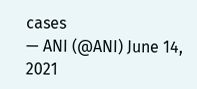cases
— ANI (@ANI) June 14, 2021